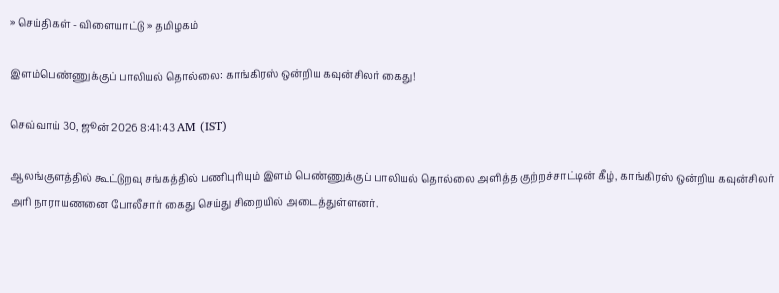» செய்திகள் - விளையாட்டு » தமிழகம்

இளம்பெண்ணுக்குப் பாலியல் தொல்லை: காங்கிரஸ் ஒன்றிய கவுன்சிலர் கைது!

செவ்வாய் 30, ஜூன் 2026 8:41:43 AM (IST)

ஆலங்குளத்தில் கூட்டுறவு சங்கத்தில் பணிபுரியும் இளம் பெண்ணுக்குப் பாலியல் தொல்லை அளித்த குற்றச்சாட்டின் கீழ், காங்கிரஸ் ஒன்றிய கவுன்சிலர் அரி நாராயணனை போலீசார் கைது செய்து சிறையில் அடைத்துள்ளனர்.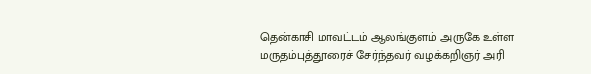தென்காசி மாவட்டம் ஆலங்குளம் அருகே உள்ள மருதம்புத்தூரைச் சேர்ந்தவர் வழக்கறிஞர் அரி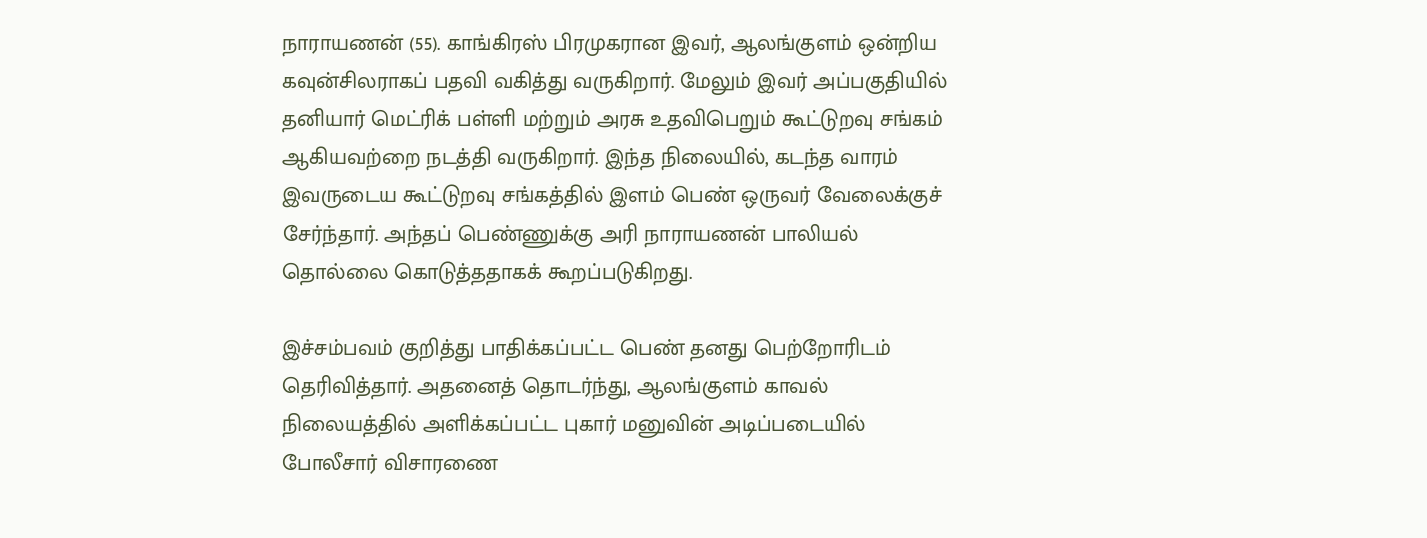நாராயணன் (55). காங்கிரஸ் பிரமுகரான இவர், ஆலங்குளம் ஒன்றிய கவுன்சிலராகப் பதவி வகித்து வருகிறார். மேலும் இவர் அப்பகுதியில் தனியார் மெட்ரிக் பள்ளி மற்றும் அரசு உதவிபெறும் கூட்டுறவு சங்கம் ஆகியவற்றை நடத்தி வருகிறார். இந்த நிலையில், கடந்த வாரம் இவருடைய கூட்டுறவு சங்கத்தில் இளம் பெண் ஒருவர் வேலைக்குச் சேர்ந்தார். அந்தப் பெண்ணுக்கு அரி நாராயணன் பாலியல் தொல்லை கொடுத்ததாகக் கூறப்படுகிறது.

இச்சம்பவம் குறித்து பாதிக்கப்பட்ட பெண் தனது பெற்றோரிடம் தெரிவித்தார். அதனைத் தொடர்ந்து, ஆலங்குளம் காவல் நிலையத்தில் அளிக்கப்பட்ட புகார் மனுவின் அடிப்படையில் போலீசார் விசாரணை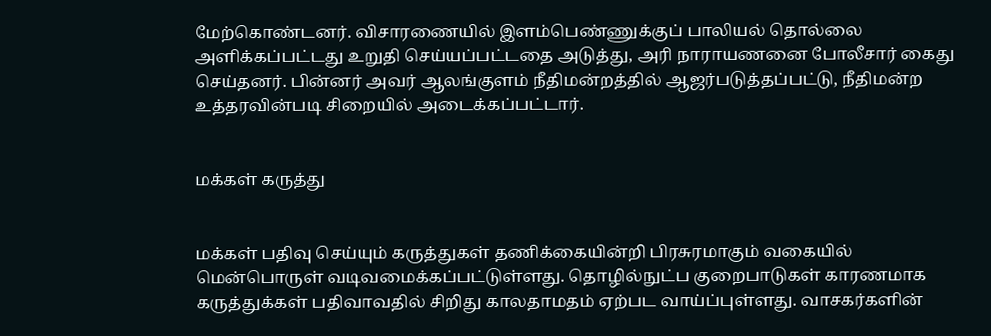மேற்கொண்டனர். விசாரணையில் இளம்பெண்ணுக்குப் பாலியல் தொல்லை அளிக்கப்பட்டது உறுதி செய்யப்பட்டதை அடுத்து, அரி நாராயணனை போலீசார் கைது செய்தனர். பின்னர் அவர் ஆலங்குளம் நீதிமன்றத்தில் ஆஜர்படுத்தப்பட்டு, நீதிமன்ற உத்தரவின்படி சிறையில் அடைக்கப்பட்டார்.


மக்கள் கருத்து


மக்கள் பதிவு செய்யும் கருத்துகள் தணிக்கையின்றி பிரசுரமாகும் வகையில் மென்பொருள் வடிவமைக்கப்பட்டுள்ளது. தொழில்நுட்ப குறைபாடுகள் காரணமாக கருத்துக்கள் பதிவாவதில் சிறிது காலதாமதம் ஏற்பட வாய்ப்புள்ளது. வாசகர்களின்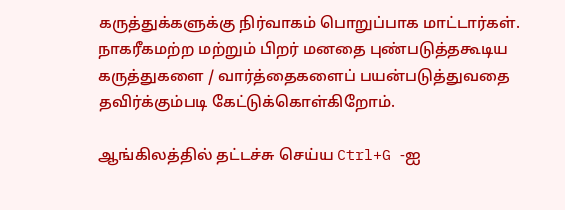கருத்துக்களுக்கு நிர்வாகம் பொறுப்பாக மாட்டார்கள். நாகரீகமற்ற மற்றும் பிறர் மனதை புண்படுத்தகூடிய கருத்துகளை / வார்த்தைகளைப் பயன்படுத்துவதை தவிர்க்கும்படி கேட்டுக்கொள்கிறோம்.

ஆங்கிலத்தில் தட்டச்சு செய்ய Ctrl+G -ஐ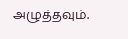அழுத்தவும்.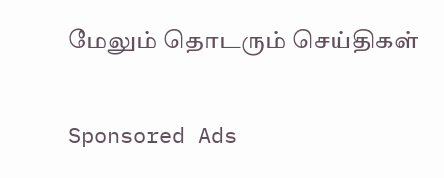மேலும் தொடரும் செய்திகள்

Sponsored Ads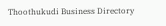Thoothukudi Business Directory